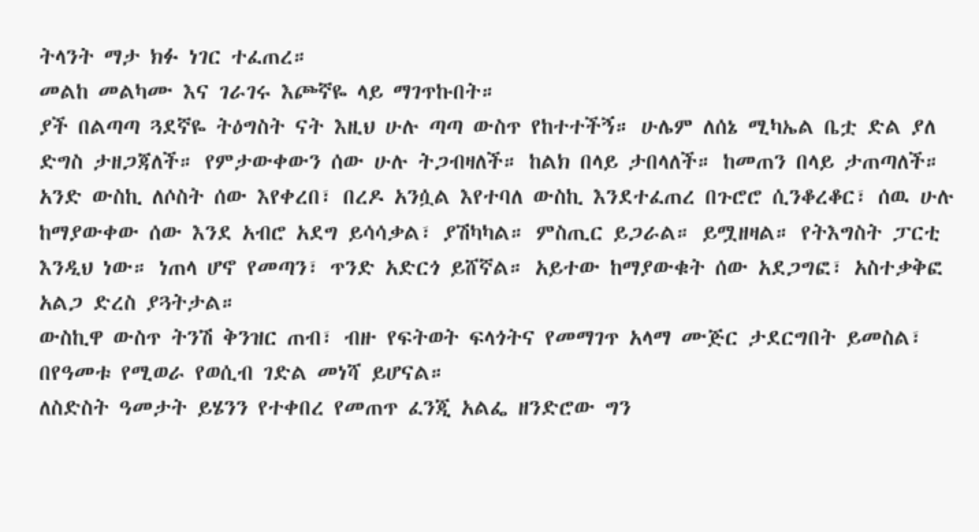ትላንት ማታ ክፉ ነገር ተፈጠረ።
መልከ መልካሙ እና ገራገሩ እጮኛዬ ላይ ማገጥኩበት።
ያች በልጣጣ ጓደኛዬ ትዕግስት ናት እዚህ ሁሉ ጣጣ ውስጥ የከተተችኝ። ሁሌም ለሰኔ ሚካኤል ቤቷ ድል ያለ ድግስ ታዘጋጃለች። የምታውቀውን ሰው ሁሉ ትጋብዛለች። ከልክ በላይ ታበላለች። ከመጠን በላይ ታጠጣለች። አንድ ውስኪ ለሶስት ሰው እየቀረበ፣ በረዶ አንሷል እየተባለ ውስኪ እንደተፈጠረ በጉሮሮ ሲንቆረቆር፣ ሰዉ ሁሉ ከማያውቀው ሰው እንደ አብሮ አደግ ይሳሳቃል፣ ያሽካካል። ምስጢር ይጋራል። ይሟዘዛል። የትእግስት ፓርቲ እንዲህ ነው። ነጠላ ሆኖ የመጣን፣ ጥንድ አድርጎ ይሸኛል። አይተው ከማያውቁት ሰው አደጋግፎ፣ አስተቃቅፎ አልጋ ድረስ ያጓትታል።
ውስኪዋ ውስጥ ትንሽ ቅንዝር ጠብ፣ ብዙ የፍትወት ፍላጎትና የመማገጥ አላማ ሙጅር ታደርግበት ይመስል፣ በየዓመቱ የሚወራ የወሲብ ገድል መነሻ ይሆናል።
ለስድስት ዓመታት ይሄንን የተቀበረ የመጠጥ ፈንጂ አልፌ ዘንድሮው ግን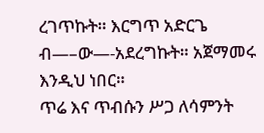ረገጥኩት። እርግጥ አድርጌ ብ—–ው—-አደረግኩት። አጀማመሩ እንዲህ ነበር።
ጥሬ እና ጥብሱን ሥጋ ለሳምንት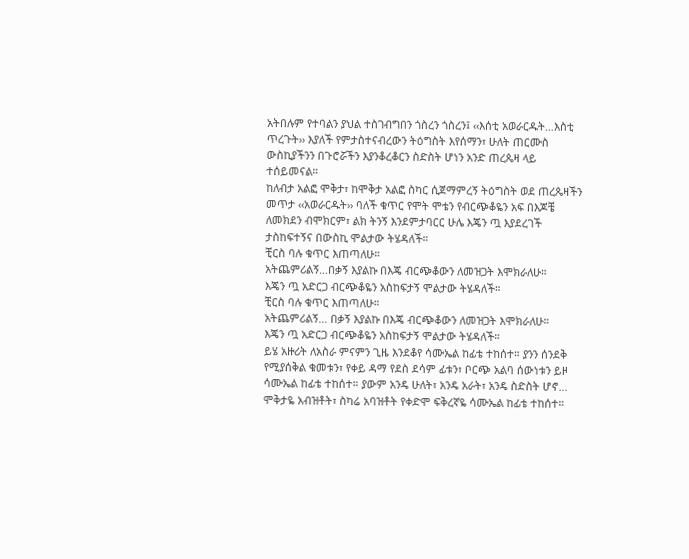አትበሉም የተባልን ያህል ተስገብግበን ጎስረን ጎስረን፤ ‹‹እሰቲ አወራርዱት…እስቲ ጥረጉት›› እያለች የምታስተናብረውን ትዕግስት እየሰማን፣ ሁለት ጠርሙስ ውስኪያችንን በጉሮሯችን እያንቆረቆርን ስድስት ሆነን አንድ ጠረጴዛ ላይ ተሰይመናል።
ከለብታ አልፎ ሞቅታ፣ ከሞቅታ አልፎ ስካር ሲጀማምረኝ ትዕግስት ወደ ጠረጴዛችን መጥታ ‹‹አወራርዱት›› ባለች ቁጥር የሞት ሞቴን የብርጭቆዬን አፍ በእጆቼ ለመክደን ብሞክርም፣ ልክ ትንኝ እንደምታባርር ሁሌ እጄን ጧ እያደረገች ታስከፍተኝና በውስኪ ሞልታው ትሄዳለች።
ቺርስ ባሉ ቁጥር እጠጣለሁ።
አትጨምሪልኝ…በቃኝ እያልኩ በእጄ ብርጭቆውን ለመዝጋት እሞክራለሁ።
እጄን ጧ አድርጋ ብርጭቆዬን አስከፍታኝ ሞልታው ትሄዳለች።
ቺርስ ባሉ ቁጥር እጠጣለሁ።
አትጨምሪልኝ… በቃኝ እያልኩ በእጄ ብርጭቆውን ለመዝጋት እሞክራለሁ።
እጄን ጧ አድርጋ ብርጭቆዬን አስከፍታኝ ሞልታው ትሄዳለች።
ይሄ አዙሪት ለአስራ ምናምን ጊዜ እንደቆየ ሳሙኤል ከፊቴ ተከሰተ። ያንን ሰንደቅ የሚያሰቅል ቁመቱን፣ የቀይ ዳማ የደስ ደሳም ፊቱን፣ ቦርጭ አልባ ሰውነቱን ይዞ ሳሙኤል ከፊቴ ተከሰተ። ያውም አንዴ ሁለት፣ አንዴ አራት፣ አንዴ ስድስት ሆኖ… ሞቅታዬ አብዝቶት፣ ስካሬ አባዝቶት የቀድሞ ፍቅረኛዬ ሳሙኤል ከፊቴ ተከሰተ።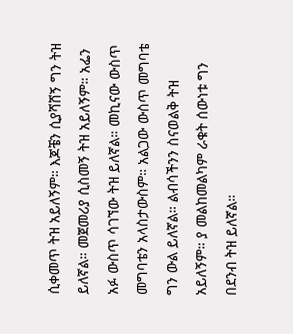ሲቀመጥ ትዝ አይለኝም። እጆቼን ሲያሻሸኝ ግን ትዝ ይለኛል። መጀመሪያ ሲስመኝ ትዝ አይለኝም። አፌን አፉ ውስጥ ሳገኘው ትዝ ይለኛል። መኪናው ውስጥ መግባቴን አላስታውስም። አልጋው ውስጥ መግባቴ ግን ውል ይለኛል። ልብሳችንን ስናወልቅ ትዝ አይለኝም። ያ መልከመልካም ራቁት ሰውነቱ ግን በደንብ ትዝ ይለኛል።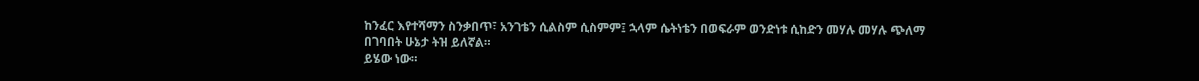ከንፈር እየተሻማን ስንቃበጥ፣ አንገቴን ሲልስም ሲስምም፤ ኋላም ሴትነቴን በወፍራም ወንድነቱ ሲከድን መሃሉ መሃሉ ጭለማ በገባበት ሁኔታ ትዝ ይለኛል።
ይሄው ነው።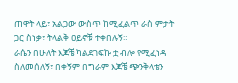ጠዋት ላይ፣ አልጋው ውስጥ ከሚፈልጥ ራስ ምታት ጋር ስነቃ፣ ትላልቅ ዐይኖቹ ተቀበሉኝ።
ራሴን በሁለት እጆቼ ካልደገፍኩ ቷ ብሎ የሚፈነዳ ስለመሰለኝ፣ በቀኝም በግራም እጆቼ ጭንቅላቴን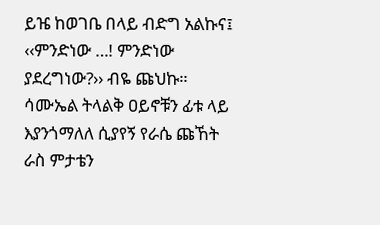ይዤ ከወገቤ በላይ ብድግ አልኩና፤
‹‹ምንድነው …! ምንድነው ያደረግነው?›› ብዬ ጩህኩ። ሳሙኤል ትላልቅ ዐይኖቹን ፊቱ ላይ እያንጎማለለ ሲያየኝ የራሴ ጩኸት ራስ ምታቴን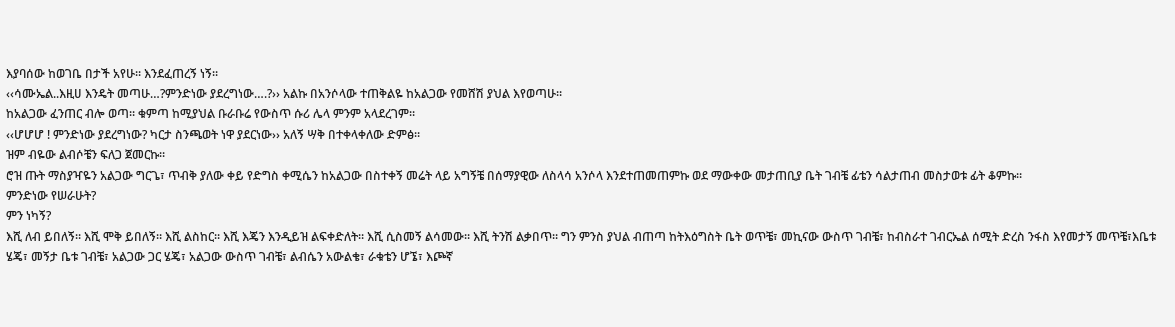እያባሰው ከወገቤ በታች አየሁ። እንደፈጠረኝ ነኝ።
‹‹ሳሙኤል..እዚሀ እንዴት መጣሁ…?ምንድነው ያደረግነው….?›› አልኩ በአንሶላው ተጠቅልዬ ከአልጋው የመሸሽ ያህል እየወጣሁ።
ከአልጋው ፈንጠር ብሎ ወጣ። ቁምጣ ከሚያህል ቡራቡሬ የውስጥ ሱሪ ሌላ ምንም አላደረገም።
‹‹ሆሆሆ ! ምንድነው ያደረግነው? ካርታ ስንጫወት ነዋ ያደርነው›› አለኝ ሣቅ በተቀላቀለው ድምፅ።
ዝም ብዬው ልብሶቼን ፍለጋ ጀመርኩ።
ሮዝ ጡት ማስያዣዬን አልጋው ግርጌ፣ ጥብቅ ያለው ቀይ የድግስ ቀሚሴን ከአልጋው በስተቀኝ መሬት ላይ አግኝቼ በሰማያዊው ለስላሳ አንሶላ እንደተጠመጠምኩ ወደ ማውቀው መታጠቢያ ቤት ገብቼ ፊቴን ሳልታጠብ መስታወቱ ፊት ቆምኩ።
ምንድነው የሠራሁት?
ምን ነካኝ?
እሺ ለብ ይበለኝ። እሺ ሞቅ ይበለኝ። እሺ ልስከር። እሺ እጄን እንዲይዝ ልፍቀድለት። እሺ ሲስመኝ ልሳመው። እሺ ትንሽ ልቃበጥ። ግን ምንስ ያህል ብጠጣ ከትእዕግስት ቤት ወጥቼ፣ መኪናው ውስጥ ገብቼ፣ ከብስራተ ገብርኤል ሰሚት ድረስ ንፋስ እየመታኝ መጥቼ፣እቤቱ ሄጄ፣ መኝታ ቤቱ ገብቼ፣ አልጋው ጋር ሄጄ፣ አልጋው ውስጥ ገብቼ፣ ልብሴን አውልቄ፣ ራቁቴን ሆኜ፣ እጮኛ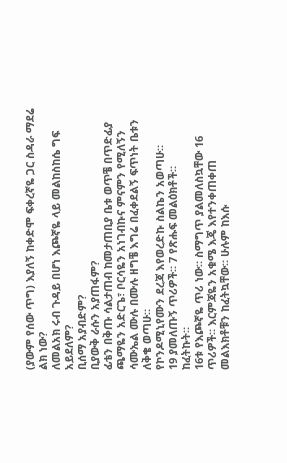(ያውም የሰው ጥግ) እያለኝ ከቀድሞ ፍቀረኛዬ ጋር ስዳራ ማደሬ ልክ ነው?
ለመልአክ ሩብ ጉዳይ በሆነ እጮኛዬ ላይ መልከስከሴ ግፍ አይደለም?
ቢሰማ አያብድም?
ቢያውቅ ራሱን አያጠፋም?
ፊቴን በቅጡ ሳልታጠብ ከመታጠቢያ ቤቱ ወጥቼ በጥድፊያ ጫማዬን አድርጌ፣ ቦርሳዬን አነገብኩና ምናምን የሚለኝን ሳሙኤል ሙሉ በሙሉ ዘግቼ እግሬ በፈቀደልኝ ፍጥነት ቤቱን ለቅቄ ወጣሁ።
የኮንዶሚኒየሙን ደረጃ እየወረድኩ ስልኬን አወጣሁ።
19 ያመለጡኝ ጥሪዎች። 7 የጽሑፍ መልዕክቶች።
ከፈትኩት።
16ቱ የእጮኛዬ ጥሪ ነው። ስማግጥ ያልመለስኳቸው 16 ጥሪዎች። እርምጃዬን አቁሜ እጄ እየተንቀጠቀጠ መልእክቶቹን ከፈትኳቸው። ሁሉም ከእሱ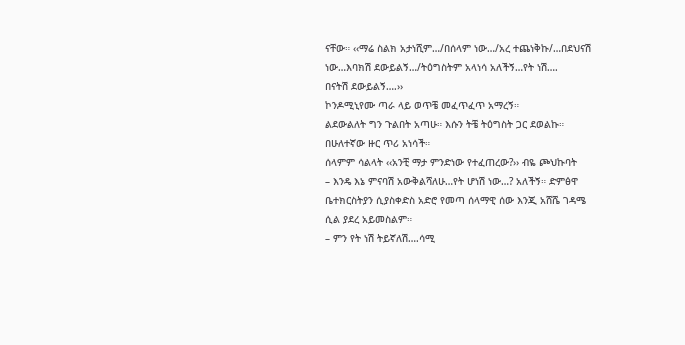ናቸው። ‹‹ማሬ ስልክ አታነሺም…/በሰላም ነው…/አረ ተጨነቅኩ/…በደህናሽ ነው…እባክሽ ደውይልኝ…/ትዕግስትም አላነሳ አለችኝ…የት ነሽ….
በናትሽ ደውይልኝ….››
ኮንዶሚኒየሙ ጣራ ላይ ወጥቼ መፈጥፈጥ አማረኝ።
ልደውልለት ግን ጉልበት አጣሁ። እሱን ትቼ ትዕግስት ጋር ደወልኩ። በሁለተኛው ዙር ጥሪ አነሳች።
ሰላምም ሳልላት ‹‹አንቺ ማታ ምንድነው የተፈጠረው?›› ብዬ ጮህኩባት
– እንዴ እኔ ምናባሽ አውቅልሻለሁ…የት ሆነሽ ነው…? አለችኝ። ድምፅዋ ቤተክርስትያን ሲያስቀድስ አድሮ የመጣ ሰላማዊ ሰው እንጂ አሸሼ ገዳሜ ሲል ያደረ አይመስልም።
– ምን የት ነሽ ትይኛለሽ….ሳሚ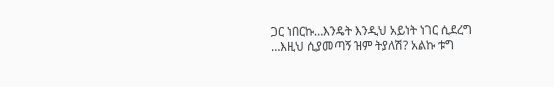ጋር ነበርኩ…እንዴት እንዲህ አይነት ነገር ሲደረግ …እዚህ ሲያመጣኝ ዝም ትያለሽ? አልኩ ቱግ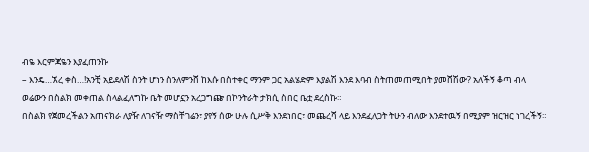ብዬ እርምጃዬን እያፈጠንኩ
– እንዴ…ኧረ ቀስ…!አንቺ አይደለሽ ስንት ሆነን ስንለምንሸ ከእሱ በስተቀር ማንም ጋር አልሄድም እያልሽ እንደ እባብ ስትጠመጠሚበት ያመሸሽው? አለችኝ ቆጣ ብላ
ወሬውን በስልክ መቀጠል ስላልፈለግኩ ቤት መሆኗን አረጋግጬ በኮንትራት ታክሲ ስበር ቤቷ ደረስኩ።
በስልክ የጀመረችልን አጠናክራ ለያዥ ለገናዥ ማስቸገሬን፣ ያየኝ ሰው ሁሉ ሲሥቅ እንደነበር፣ መጨረሻ ላይ እንደፈለጋት ትሁን ብለው እንደተዉኝ በሚያም ዝርዝር ነገረችኝ።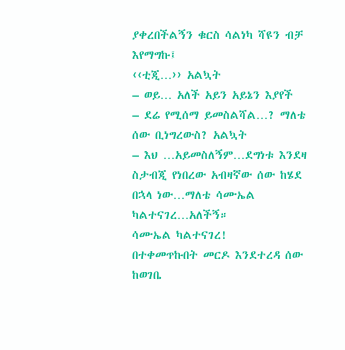ያቀረበችልኝን ቁርስ ሳልነካ ሻዩን ብቻ እየማግኩ፤
‹‹ቲጂ…›› አልኳት
– ወይ… አለች አይን አይኔን እያየች
– ደሬ የሚሰማ ይመስልሻል…? ማለቴ ሰው ቢነግረውስ? አልኳት
– እህ …አይመስለኝም…ደግነቱ እንደዛ ስታብጂ የነበረው አብዛኛው ሰው ከሄደ በኋላ ነው…ማለቴ ሳሙኤል ካልተናገረ…አለችኝ።
ሳሙኤል ካልተናገረ!
በተቀመጥኩበት መርዶ እንደተረዳ ሰው ከወገቤ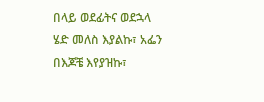በላይ ወደፊትና ወደኋላ ሄድ መለስ እያልኩ፣ አፌን በእጆቼ እየያዝኩ፣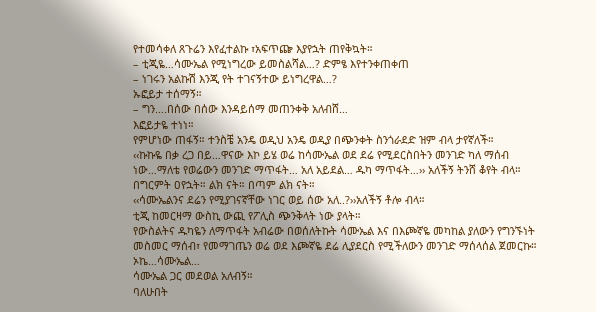የተመሳቀለ ጸጉሬን እየፈተልኩ ፣አፍጥጬ እያየኋት ጠየቅኳት።
– ቲጂዬ…ሳሙኤል የሚነግረው ይመስልሻል…? ድምፄ እየተንቀጠቀጠ
– ነገሩን አልኩሽ እንጂ የት ተገናኝተው ይነግረዋል…?
ኡፎይታ ተሰማኝ።
– ግን….በሰው በሰው እንዳይሰማ መጠንቀቅ አለብሸ…
እፎይታዬ ተነነ።
የምሆነው ጠፋኝ። ተንስቼ አንዴ ወዲህ አንዴ ወዲያ በጭንቀት ስንጎራደድ ዝም ብላ ታየኛለች።
‹‹ኩኩዬ በቃ ረጋ በይ…ዋናው እኮ ይሄ ወሬ ከሳሙኤል ወደ ደሬ የሚደርስበትን መንገድ ካለ ማሰብ ነው…ማለቴ የወሬውን መንገድ ማጥፋት… አለ አይደል… ዱካ ማጥፋት…›› አለችኝ ትንሸ ቆየት ብላ።
በግርምት ዐየኋት። ልክ ናት። በጣም ልክ ናት።
‹‹ሳሙኤልንና ደሬን የሚያገናኛቸው ነገር ወይ ሰው አለ..?››አለችኝ ቶሎ ብላ።
ቲጂ ከመርዛማ ውስኪ ውጪ የፖሊስ ጭንቅላት ነው ያላት።
የውስልትና ዱካዬን ለማጥፋት አብሬው በወሰለትኩት ሳሙኤል እና በእጮኛዬ መካከል ያለውን የግንኙነት መስመር ማሰብ፣ የመማገጤን ወሬ ወደ እጮኛዬ ደሬ ሊያደርስ የሚችለውን መንገድ ማሰላሰል ጀመርኩ።
ኦኬ…ሳሙኤል…
ሳሙኤል ጋር መደወል አለብኝ።
ባለሁበት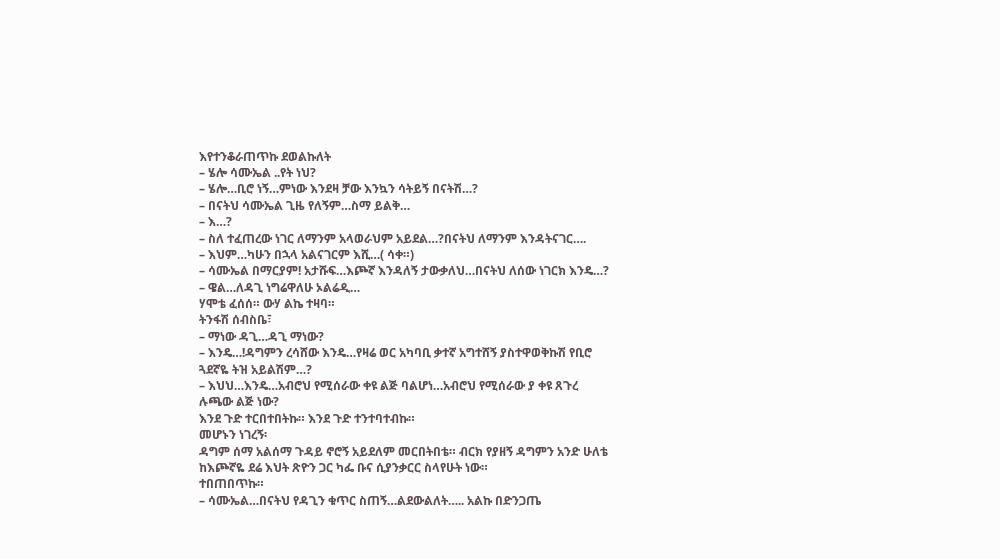እየተንቆራጠጥኩ ደወልኩለት
– ሄሎ ሳሙኤል ..የት ነህ?
– ሄሎ…ቢሮ ነኝ…ምነው እንደዛ ቻው እንኳን ሳትይኝ በናትሽ…?
– በናትህ ሳሙኤል ጊዜ የለኝም…ስማ ይልቅ…
– እ…?
– ስለ ተፈጠረው ነገር ለማንም አላወራህም አይደል…?በናትህ ለማንም እንዳትናገር….
– እህም…ካሁን በኋላ አልናገርም እሺ…( ሳቀ።)
– ሳሙኤል በማርያም! አታሹፍ…እጮኛ እንዳለኝ ታውቃለህ…በናትህ ለሰው ነገርክ እንዴ…?
– ዌል…ለዳጊ ነግሬዋለሁ ኦልሬዲ…
ሃሞቴ ፈሰሰ። ውሃ ልኬ ተዛባ።
ትንፋሽ ሰብስቤ፣
– ማነው ዳጊ…ዳጊ ማነው?
– እንዴ…!ዳግምን ረሳሸው እንዴ…የዛሬ ወር አካባቢ ቃተኛ አግተሸኝ ያስተዋወቅኩሽ የቢሮ ጓደኛዬ ትዝ አይልሽም…?
– እህህ…እንዴ…አብሮህ የሚሰራው ቀዩ ልጅ ባልሆነ…አብሮህ የሚሰራው ያ ቀዩ ጸጉረ ሉጫው ልጅ ነው?
እንደ ጉድ ተርበተበትኩ። እንደ ጉድ ተንተባተብኩ።
መሆኑን ነገረኝ፡
ዳግም ሰማ አልሰማ ጉዳይ ኖሮኝ አይደለም መርበትበቴ። ብርክ የያዘኝ ዳግምን አንድ ሁለቴ ከእጮኛዬ ደሬ እህት ጽዮን ጋር ካፌ ቡና ሲያንቃርር ስላየሁት ነው።
ተበጠበጥኩ።
– ሳሙኤል…በናትህ የዳጊን ቁጥር ስጠኝ…ልደውልለት….. አልኩ በድንጋጤ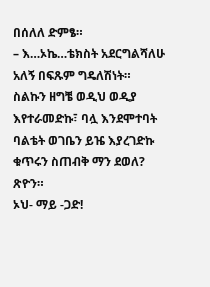በሰለለ ድምፄ።
– እ…ኦኬ…ቴክስት አደርግልሻለሁ አለኝ በፍጹም ግዴለሽነት።
ስልኩን ዘግቼ ወዲህ ወዲያ እየተራመድኩ፣ ባሏ እንደሞተባት ባልቴት ወገቤን ይዤ እያረገድኩ ቁጥሩን ስጠብቅ ማን ደወለ?
ጽዮን።
ኦህ- ማይ -ጋድ!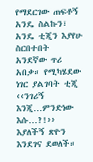የማደርገው ጠፍቶኝ አንዴ ስልኩን፣ አንዴ ቲጂን እያየሁ ስርበተበት አንደኛው ጥሪ አበቃ። የሚካሄደው ነገር ያልገባት ቲጂ ‹‹ንገሪኝ እንጂ…ምንድነው እሱ…?!›› እያለችኝ ጽዮን እንደገና ደወለች።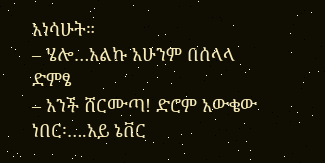አነሳሁት።
– ሄሎ…አልኩ አሁንም በሰላላ ድምፄ
– አንች ሸርሙጣ! ድሮም አውቄው ነበር፡….አይ ኔቨር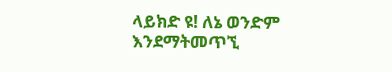ላይክድ ዩ! ለኔ ወንድም እንደማትመጥኚ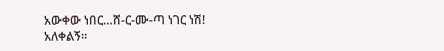አውቀው ነበር…ሸ-ር-ሙ-ጣ ነገር ነሽ!
አለቀልኝ።